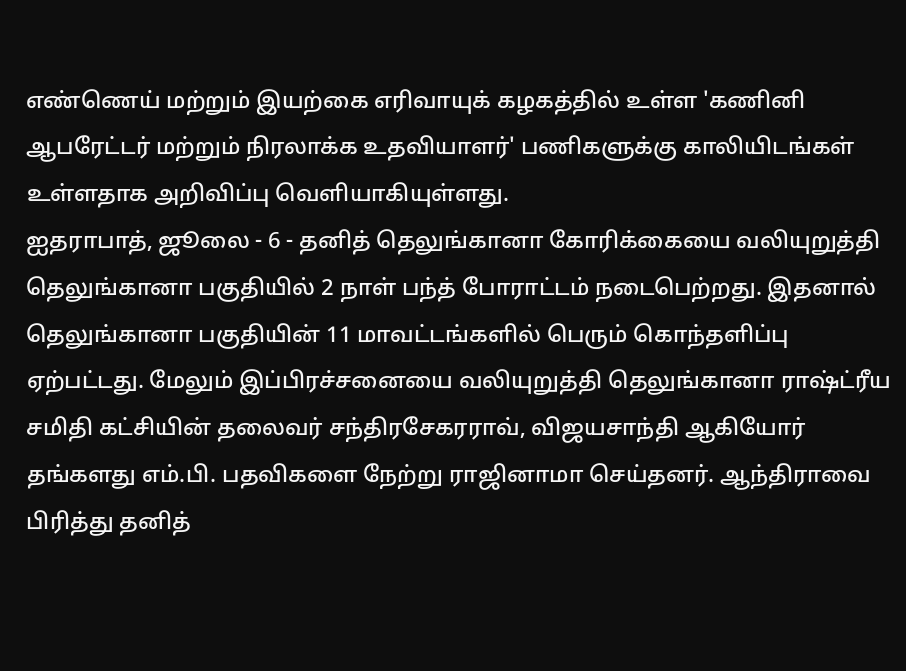எண்ணெய் மற்றும் இயற்கை எரிவாயுக் கழகத்தில் உள்ள 'கணினி ஆபரேட்டர் மற்றும் நிரலாக்க உதவியாளர்' பணிகளுக்கு காலியிடங்கள் உள்ளதாக அறிவிப்பு வெளியாகியுள்ளது.
ஐதராபாத், ஜூலை - 6 - தனித் தெலுங்கானா கோரிக்கையை வலியுறுத்தி தெலுங்கானா பகுதியில் 2 நாள் பந்த் போராட்டம் நடைபெற்றது. இதனால் தெலுங்கானா பகுதியின் 11 மாவட்டங்களில் பெரும் கொந்தளிப்பு ஏற்பட்டது. மேலும் இப்பிரச்சனையை வலியுறுத்தி தெலுங்கானா ராஷ்ட்ரீய சமிதி கட்சியின் தலைவர் சந்திரசேகரராவ், விஜயசாந்தி ஆகியோர் தங்களது எம்.பி. பதவிகளை நேற்று ராஜினாமா செய்தனர். ஆந்திராவை பிரித்து தனித்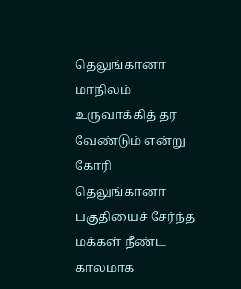தெலுங்கானா மாநிலம் உருவாக்கித் தர வேண்டும் என்று கோரி தெலுங்கானா பகுதியைச் சேர்ந்த மக்கள் நீண்ட காலமாக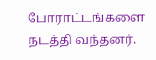போராட்டங்களை நடத்தி வந்தனர்.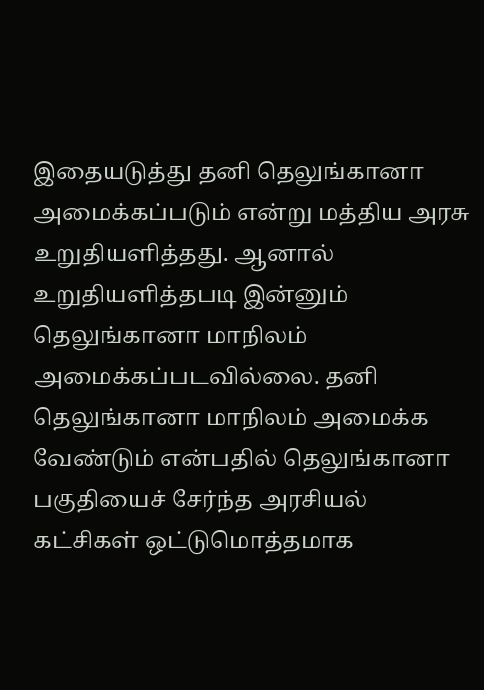இதையடுத்து தனி தெலுங்கானா அமைக்கப்படும் என்று மத்திய அரசு உறுதியளித்தது. ஆனால் உறுதியளித்தபடி இன்னும் தெலுங்கானா மாநிலம் அமைக்கப்படவில்லை. தனி தெலுங்கானா மாநிலம் அமைக்க வேண்டும் என்பதில் தெலுங்கானா பகுதியைச் சேர்ந்த அரசியல் கட்சிகள் ஒட்டுமொத்தமாக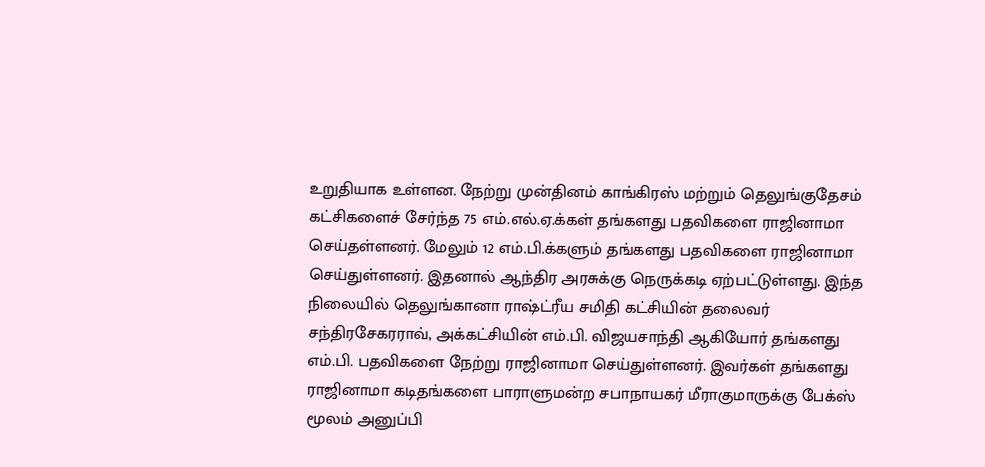உறுதியாக உள்ளன. நேற்று முன்தினம் காங்கிரஸ் மற்றும் தெலுங்குதேசம் கட்சிகளைச் சேர்ந்த 75 எம்.எல்.ஏ.க்கள் தங்களது பதவிகளை ராஜினாமா செய்தள்ளனர். மேலும் 12 எம்.பி.க்களும் தங்களது பதவிகளை ராஜினாமா செய்துள்ளனர். இதனால் ஆந்திர அரசுக்கு நெருக்கடி ஏற்பட்டுள்ளது. இந்த நிலையில் தெலுங்கானா ராஷ்ட்ரீய சமிதி கட்சியின் தலைவர் சந்திரசேகரராவ், அக்கட்சியின் எம்.பி. விஜயசாந்தி ஆகியோர் தங்களது எம்.பி. பதவிகளை நேற்று ராஜினாமா செய்துள்ளனர். இவர்கள் தங்களது ராஜினாமா கடிதங்களை பாராளுமன்ற சபாநாயகர் மீராகுமாருக்கு பேக்ஸ் மூலம் அனுப்பி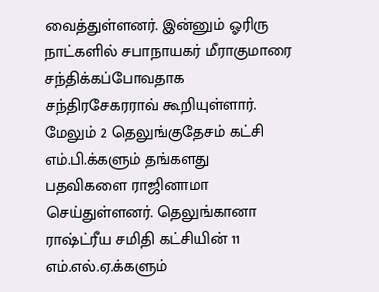வைத்துள்ளனர். இன்னும் ஓரிரு நாட்களில் சபாநாயகர் மீராகுமாரை சந்திக்கப்போவதாக சந்திரசேகரராவ் கூறியுள்ளார். மேலும் 2 தெலுங்குதேசம் கட்சி எம்.பி.க்களும் தங்களது பதவிகளை ராஜினாமா செய்துள்ளனர். தெலுங்கானா ராஷ்ட்ரீய சமிதி கட்சியின் 11 எம்.எல்.ஏ.க்களும்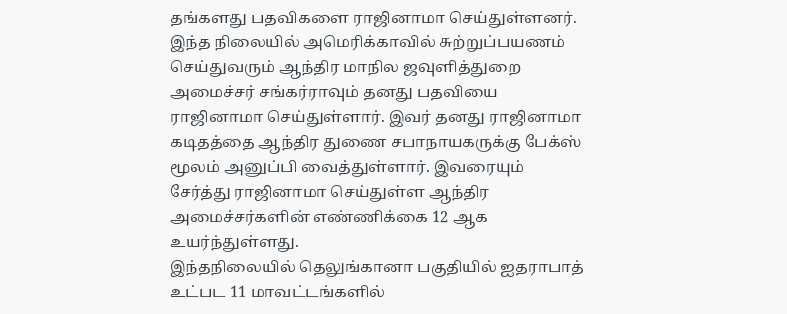தங்களது பதவிகளை ராஜினாமா செய்துள்ளனர்.
இந்த நிலையில் அமெரிக்காவில் சுற்றுப்பயணம் செய்துவரும் ஆந்திர மாநில ஜவுளித்துறை அமைச்சர் சங்கர்ராவும் தனது பதவியை ராஜினாமா செய்துள்ளார். இவர் தனது ராஜினாமா கடிதத்தை ஆந்திர துணை சபாநாயகருக்கு பேக்ஸ் மூலம் அனுப்பி வைத்துள்ளார். இவரையும் சேர்த்து ராஜினாமா செய்துள்ள ஆந்திர அமைச்சர்களின் எண்ணிக்கை 12 ஆக உயர்ந்துள்ளது.
இந்தநிலையில் தெலுங்கானா பகுதியில் ஐதராபாத் உட்பட 11 மாவட்டங்களில்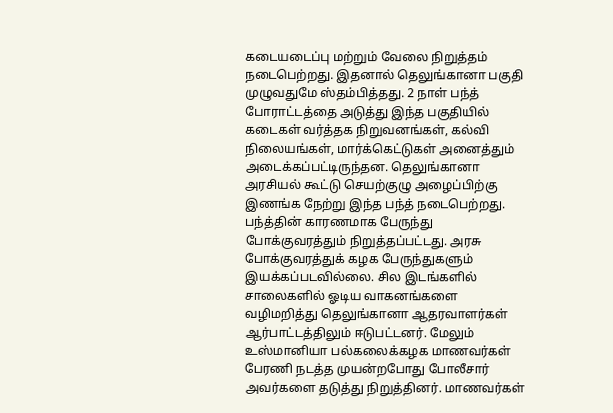கடையடைப்பு மற்றும் வேலை நிறுத்தம் நடைபெற்றது. இதனால் தெலுங்கானா பகுதி முழுவதுமே ஸ்தம்பித்தது. 2 நாள் பந்த் போராட்டத்தை அடுத்து இந்த பகுதியில் கடைகள் வர்த்தக நிறுவனங்கள், கல்வி நிலையங்கள், மார்க்கெட்டுகள் அனைத்தும் அடைக்கப்பட்டிருந்தன. தெலுங்கானா அரசியல் கூட்டு செயற்குழு அழைப்பிற்கு இணங்க நேற்று இந்த பந்த் நடைபெற்றது. பந்த்தின் காரணமாக பேருந்து போக்குவரத்தும் நிறுத்தப்பட்டது. அரசு போக்குவரத்துக் கழக பேருந்துகளும் இயக்கப்படவில்லை. சில இடங்களில் சாலைகளில் ஓடிய வாகனங்களை வழிமறித்து தெலுங்கானா ஆதரவாளர்கள் ஆர்பாட்டத்திலும் ஈடுபட்டனர். மேலும் உஸ்மானியா பல்கலைக்கழக மாணவர்கள் பேரணி நடத்த முயன்றபோது போலீசார் அவர்களை தடுத்து நிறுத்தினர். மாணவர்கள்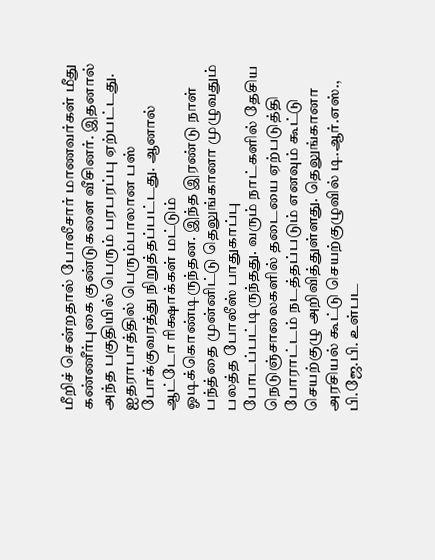மீறிச் சென்றதால் போலீசார் மாணவர்கள் மீது கண்ணீர்புகை குண்டுகளை வீசினர். இதனால் அந்த பகுதியில் பெரும் பரபரப்பு ஏற்பட்டது.
ஐதராபாத்தில் பெரும்பாலான பஸ் போக்குவரத்து நிறுத்தப்பட்டது. ஆனால் ஆட்டோ ரிக்ஷாக்கள் மட்டும் ஓடிக்கொண்டிருந்தன. இந்த இரண்டு நாள் பந்த்தை முன்னிட்டு தெலுங்கானா முழுவதும் பலத்த போலீஸ் பாதுகாப்பு போடப்பட்டிருந்தது. வரும் நாட்களில் தேசிய நெடுஞ்சாலைகளில் தடையை ஏற்படுத்தி போராட்டம் நடத்தப்படும் எனவும் கூட்டு செயற்குழு அறிவித்துள்ளது. தெலுங்கானா அரசியல் கூட்டு செயற்குழுவில் டி.ஆர்.எஸ்., பி.ஜே.பி. உள்பட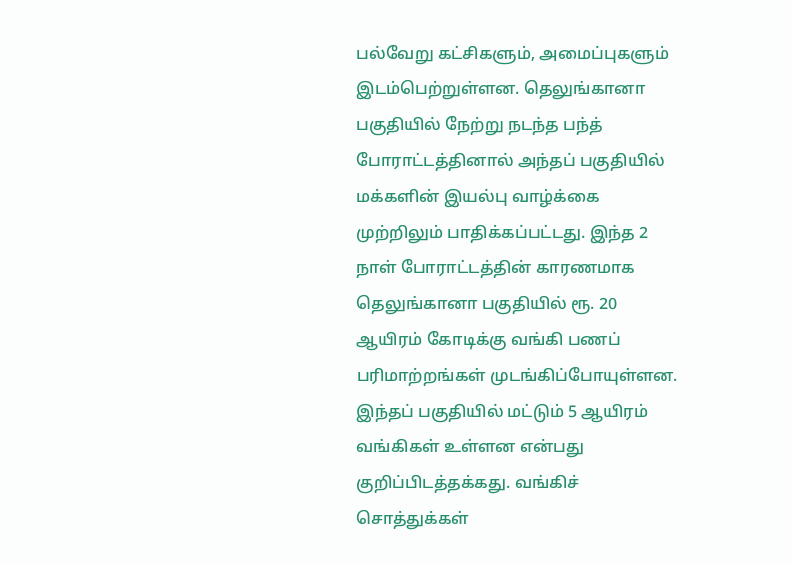பல்வேறு கட்சிகளும், அமைப்புகளும் இடம்பெற்றுள்ளன. தெலுங்கானா பகுதியில் நேற்று நடந்த பந்த் போராட்டத்தினால் அந்தப் பகுதியில் மக்களின் இயல்பு வாழ்க்கை முற்றிலும் பாதிக்கப்பட்டது. இந்த 2 நாள் போராட்டத்தின் காரணமாக தெலுங்கானா பகுதியில் ரூ. 20 ஆயிரம் கோடிக்கு வங்கி பணப் பரிமாற்றங்கள் முடங்கிப்போயுள்ளன. இந்தப் பகுதியில் மட்டும் 5 ஆயிரம் வங்கிகள் உள்ளன என்பது குறிப்பிடத்தக்கது. வங்கிச் சொத்துக்கள்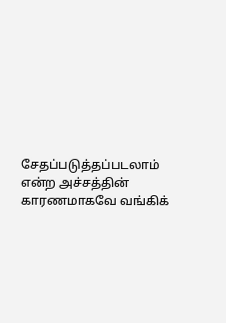சேதப்படுத்தப்படலாம் என்ற அச்சத்தின் காரணமாகவே வங்கிக்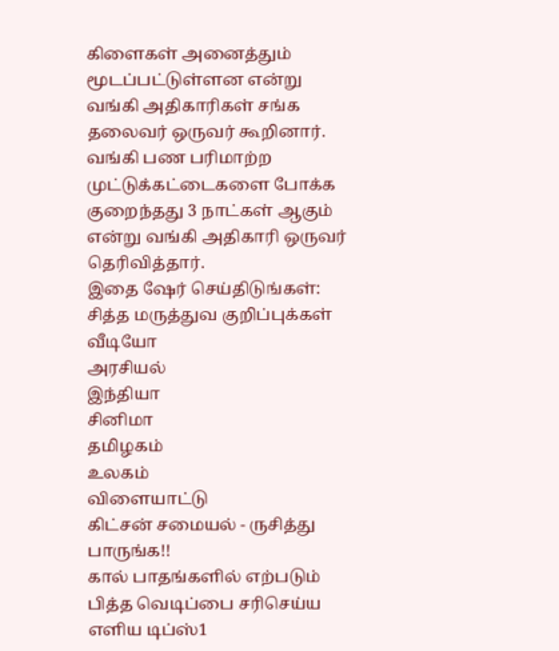கிளைகள் அனைத்தும் மூடப்பட்டுள்ளன என்று வங்கி அதிகாரிகள் சங்க தலைவர் ஒருவர் கூறினார். வங்கி பண பரிமாற்ற முட்டுக்கட்டைகளை போக்க குறைந்தது 3 நாட்கள் ஆகும் என்று வங்கி அதிகாரி ஒருவர் தெரிவித்தார்.
இதை ஷேர் செய்திடுங்கள்:
சித்த மருத்துவ குறிப்புக்கள்
வீடியோ
அரசியல்
இந்தியா
சினிமா
தமிழகம்
உலகம்
விளையாட்டு
கிட்சன் சமையல் - ருசித்து பாருங்க!!
கால் பாதங்களில் எற்படும் பித்த வெடிப்பை சரிசெய்ய எளிய டிப்ஸ்1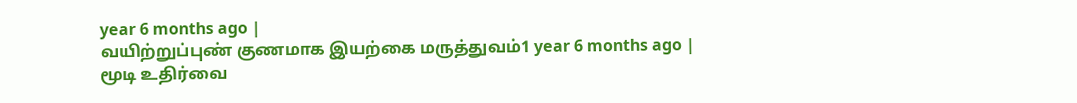year 6 months ago |
வயிற்றுப்புண் குணமாக இயற்கை மருத்துவம்1 year 6 months ago |
மூடி உதிர்வை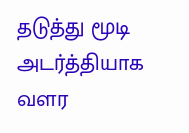தடுத்து மூடி அடர்த்தியாக வளர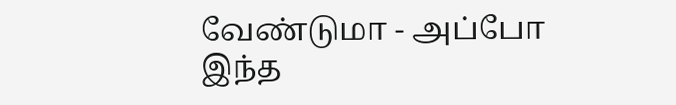வேண்டுமா - அப்போ இந்த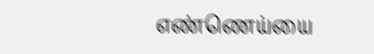எண்ணெய்யை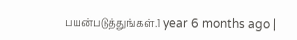பயன்படுத்துங்கள்.1 year 6 months ago |